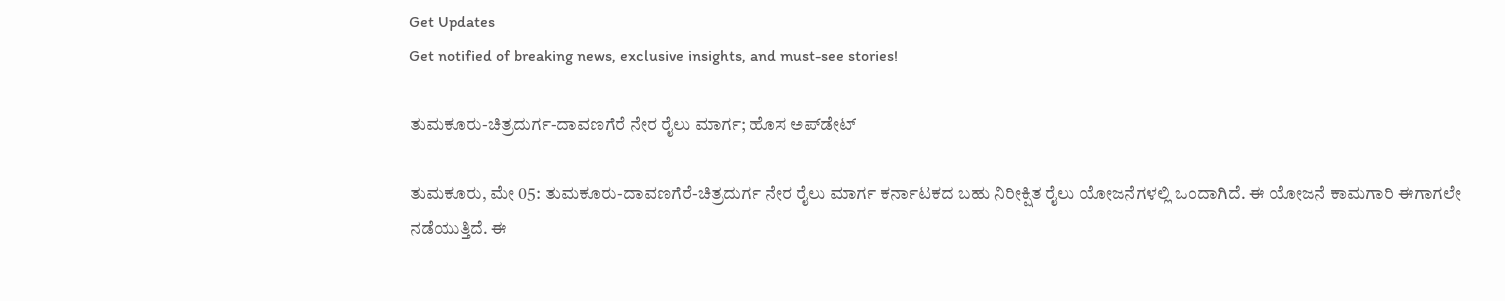Get Updates
Get notified of breaking news, exclusive insights, and must-see stories!

ತುಮಕೂರು-ಚಿತ್ರದುರ್ಗ-ದಾವಣಗೆರೆ ನೇರ ರೈಲು ಮಾರ್ಗ; ಹೊಸ ಅಪ್‌ಡೇಟ್‌

ತುಮಕೂರು, ಮೇ 05: ತುಮಕೂರು-ದಾವಣಗೆರೆ-ಚಿತ್ರದುರ್ಗ ನೇರ ರೈಲು ಮಾರ್ಗ ಕರ್ನಾಟಕದ ಬಹು ನಿರೀಕ್ಷಿತ ರೈಲು ಯೋಜನೆಗಳಲ್ಲಿ ಒಂದಾಗಿದೆ. ಈ ಯೋಜನೆ ಕಾಮಗಾರಿ ಈಗಾಗಲೇ ನಡೆಯುತ್ತಿದೆ. ಈ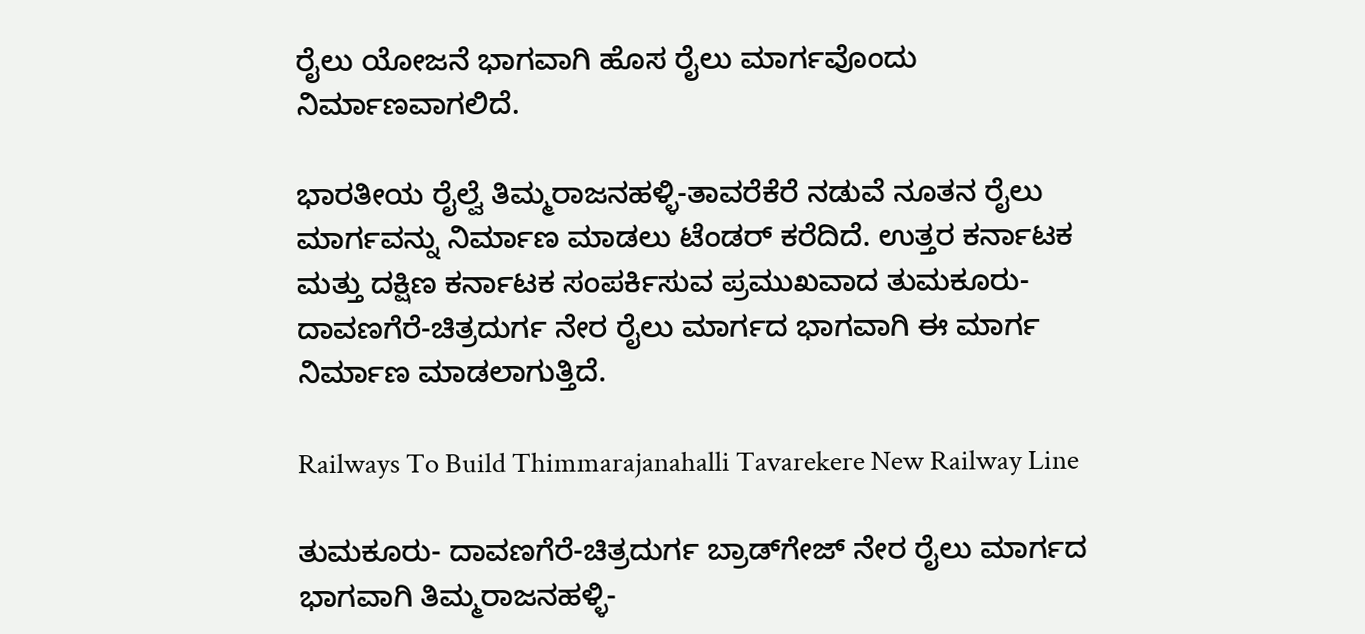ರೈಲು ಯೋಜನೆ ಭಾಗವಾಗಿ ಹೊಸ ರೈಲು ಮಾರ್ಗವೊಂದು ನಿರ್ಮಾಣವಾಗಲಿದೆ.

ಭಾರತೀಯ ರೈಲ್ವೆ ತಿಮ್ಮರಾಜನಹಳ್ಳಿ-ತಾವರೆಕೆರೆ ನಡುವೆ ನೂತನ ರೈಲು ಮಾರ್ಗವನ್ನು ನಿರ್ಮಾಣ ಮಾಡಲು ಟೆಂಡರ್ ಕರೆದಿದೆ. ಉತ್ತರ ಕರ್ನಾಟಕ ಮತ್ತು ದಕ್ಷಿಣ ಕರ್ನಾಟಕ ಸಂಪರ್ಕಿಸುವ ಪ್ರಮುಖವಾದ ತುಮಕೂರು-ದಾವಣಗೆರೆ-ಚಿತ್ರದುರ್ಗ ನೇರ ರೈಲು ಮಾರ್ಗದ ಭಾಗವಾಗಿ ಈ ಮಾರ್ಗ ನಿರ್ಮಾಣ ಮಾಡಲಾಗುತ್ತಿದೆ.

Railways To Build Thimmarajanahalli Tavarekere New Railway Line

ತುಮಕೂರು- ದಾವಣಗೆರೆ-ಚಿತ್ರದುರ್ಗ ಬ್ರಾಡ್‌ಗೇಜ್ ನೇರ ರೈಲು ಮಾರ್ಗದ ಭಾಗವಾಗಿ ತಿಮ್ಮರಾಜನಹಳ್ಳಿ-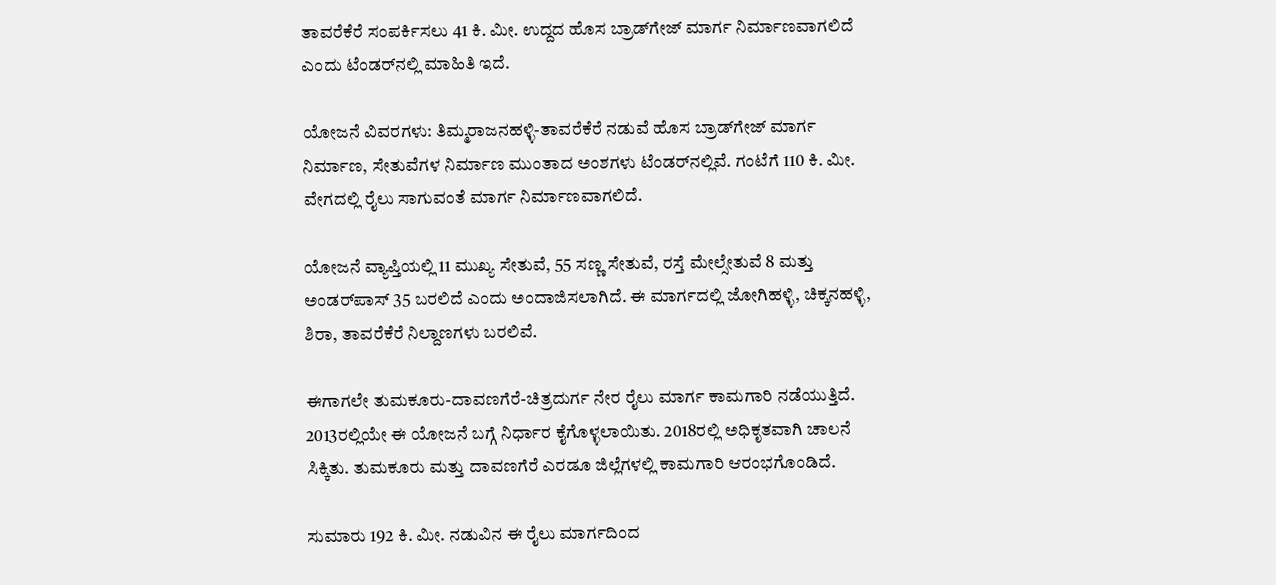ತಾವರೆಕೆರೆ ಸಂಪರ್ಕಿಸಲು 41 ಕಿ. ಮೀ. ಉದ್ದದ ಹೊಸ ಬ್ರಾಡ್‌ಗೇಜ್ ಮಾರ್ಗ ನಿರ್ಮಾಣವಾಗಲಿದೆ ಎಂದು ಟೆಂಡರ್‌ನಲ್ಲಿ ಮಾಹಿತಿ ಇದೆ.

ಯೋಜನೆ ವಿವರಗಳು: ತಿಮ್ಮರಾಜನಹಳ್ಳಿ-ತಾವರೆಕೆರೆ ನಡುವೆ ಹೊಸ ಬ್ರಾಡ್‌ಗೇಜ್ ಮಾರ್ಗ ನಿರ್ಮಾಣ, ಸೇತುವೆಗಳ ನಿರ್ಮಾಣ ಮುಂತಾದ ಅಂಶಗಳು ಟೆಂಡರ್‌ನಲ್ಲಿವೆ. ಗಂಟೆಗೆ 110 ಕಿ. ಮೀ. ವೇಗದಲ್ಲಿ ರೈಲು ಸಾಗುವಂತೆ ಮಾರ್ಗ ನಿರ್ಮಾಣವಾಗಲಿದೆ.

ಯೋಜನೆ ವ್ಯಾಪ್ತಿಯಲ್ಲಿ 11 ಮುಖ್ಯ ಸೇತುವೆ, 55 ಸಣ್ಣ ಸೇತುವೆ, ರಸ್ತೆ ಮೇಲ್ಸೇತುವೆ 8 ಮತ್ತು ಅಂಡರ್‌ಪಾಸ್ 35 ಬರಲಿದೆ ಎಂದು ಅಂದಾಜಿಸಲಾಗಿದೆ. ಈ ಮಾರ್ಗದಲ್ಲಿ ಜೋಗಿಹಳ್ಳಿ, ಚಿಕ್ಕನಹಳ್ಳಿ, ಶಿರಾ, ತಾವರೆಕೆರೆ ನಿಲ್ದಾಣಗಳು ಬರಲಿವೆ.

ಈಗಾಗಲೇ ತುಮಕೂರು-ದಾವಣಗೆರೆ-ಚಿತ್ರದುರ್ಗ ನೇರ ರೈಲು ಮಾರ್ಗ ಕಾಮಗಾರಿ ನಡೆಯುತ್ತಿದೆ. 2013ರಲ್ಲಿಯೇ ಈ ಯೋಜನೆ ಬಗ್ಗೆ ನಿರ್ಧಾರ ಕೈಗೊಳ್ಳಲಾಯಿತು. 2018ರಲ್ಲಿ ಅಧಿಕೃತವಾಗಿ ಚಾಲನೆ ಸಿಕ್ಕಿತು. ತುಮಕೂರು ಮತ್ತು ದಾವಣಗೆರೆ ಎರಡೂ ಜಿಲ್ಲೆಗಳಲ್ಲಿ ಕಾಮಗಾರಿ ಆರಂಭಗೊಂಡಿದೆ.

ಸುಮಾರು 192 ಕಿ. ಮೀ. ನಡುವಿನ ಈ ರೈಲು ಮಾರ್ಗದಿಂದ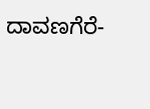ದಾವಣಗೆರೆ-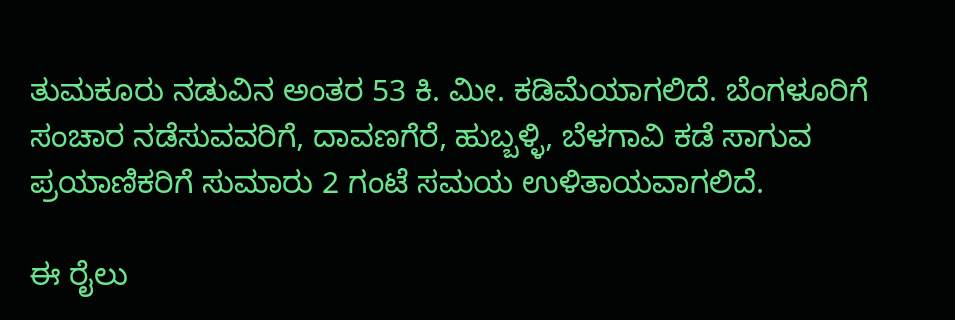ತುಮಕೂರು ನಡುವಿನ ಅಂತರ 53 ಕಿ. ಮೀ. ಕಡಿಮೆಯಾಗಲಿದೆ. ಬೆಂಗಳೂರಿಗೆ ಸಂಚಾರ ನಡೆಸುವವರಿಗೆ, ದಾವಣಗೆರೆ, ಹುಬ್ಬಳ್ಳಿ, ಬೆಳಗಾವಿ ಕಡೆ ಸಾಗುವ ಪ್ರಯಾಣಿಕರಿಗೆ ಸುಮಾರು 2 ಗಂಟೆ ಸಮಯ ಉಳಿತಾಯವಾಗಲಿದೆ.

ಈ ರೈಲು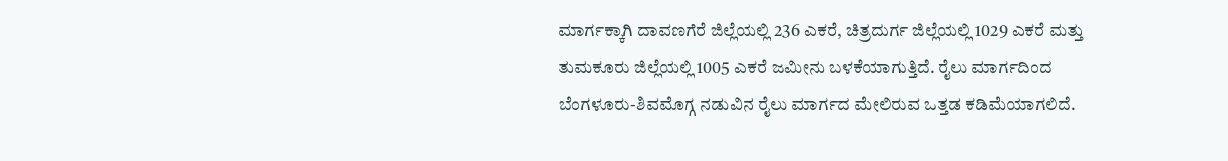ಮಾರ್ಗಕ್ಕಾಗಿ ದಾವಣಗೆರೆ ಜಿಲ್ಲೆಯಲ್ಲಿ 236 ಎಕರೆ, ಚಿತ್ರದುರ್ಗ ಜಿಲ್ಲೆಯಲ್ಲಿ 1029 ಎಕರೆ ಮತ್ತು ತುಮಕೂರು ಜಿಲ್ಲೆಯಲ್ಲಿ 1005 ಎಕರೆ ಜಮೀನು ಬಳಕೆಯಾಗುತ್ತಿದೆ. ರೈಲು ಮಾರ್ಗದಿಂದ ಬೆಂಗಳೂರು-ಶಿವಮೊಗ್ಗ ನಡುವಿನ ರೈಲು ಮಾರ್ಗದ ಮೇಲಿರುವ ಒತ್ತಡ ಕಡಿಮೆಯಾಗಲಿದೆ.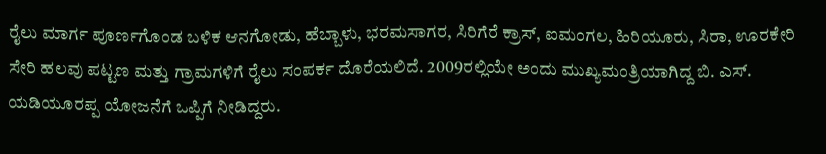ರೈಲು ಮಾರ್ಗ ಪೂರ್ಣಗೊಂಡ ಬಳಿಕ ಆನಗೋಡು, ಹೆಬ್ಬಾಳು, ಭರಮಸಾಗರ, ಸಿರಿಗೆರೆ ಕ್ರಾಸ್, ಐಮಂಗಲ, ಹಿರಿಯೂರು, ಸಿರಾ, ಊರಕೇರಿ ಸೇರಿ ಹಲವು ಪಟ್ಟಣ ಮತ್ತು ಗ್ರಾಮಗಳಿಗೆ ರೈಲು ಸಂಪರ್ಕ ದೊರೆಯಲಿದೆ. 2009ರಲ್ಲಿಯೇ ಅಂದು ಮುಖ್ಯಮಂತ್ರಿಯಾಗಿದ್ದ ಬಿ. ಎಸ್. ಯಡಿಯೂರಪ್ಪ ಯೋಜನೆಗೆ ಒಪ್ಪಿಗೆ ನೀಡಿದ್ದರು.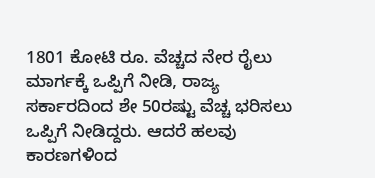1801 ಕೋಟಿ ರೂ. ವೆಚ್ಚದ ನೇರ ರೈಲು ಮಾರ್ಗಕ್ಕೆ ಒಪ್ಪಿಗೆ ನೀಡಿ, ರಾಜ್ಯ ಸರ್ಕಾರದಿಂದ ಶೇ 50ರಷ್ಟು ವೆಚ್ಚ ಭರಿಸಲು ಒಪ್ಪಿಗೆ ನೀಡಿದ್ದರು. ಆದರೆ ಹಲವು ಕಾರಣಗಳಿಂದ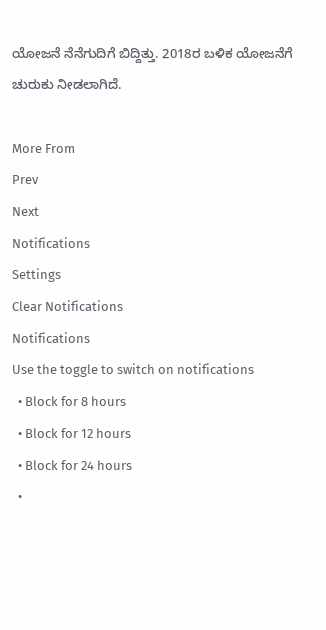ಯೋಜನೆ ನೆನೆಗುದಿಗೆ ಬಿದ್ದಿತ್ತು. 2018ರ ಬಳಿಕ ಯೋಜನೆಗೆ ಚುರುಕು ನೀಡಲಾಗಿದೆ.

More From
Prev
Next
Notifications
Settings
Clear Notifications
Notifications
Use the toggle to switch on notifications
  • Block for 8 hours
  • Block for 12 hours
  • Block for 24 hours
  •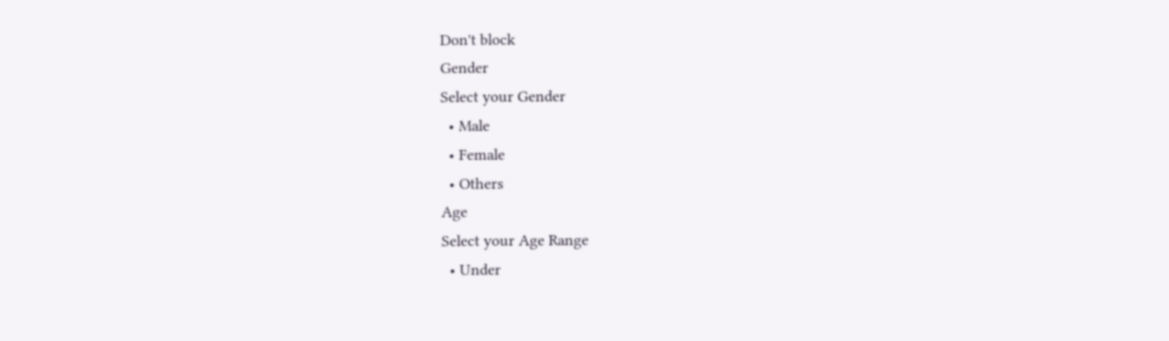Don't block
Gender
Select your Gender
  • Male
  • Female
  • Others
Age
Select your Age Range
  • Under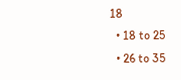18
  • 18 to 25
  • 26 to 35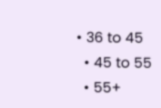• 36 to 45
  • 45 to 55
  • 55+